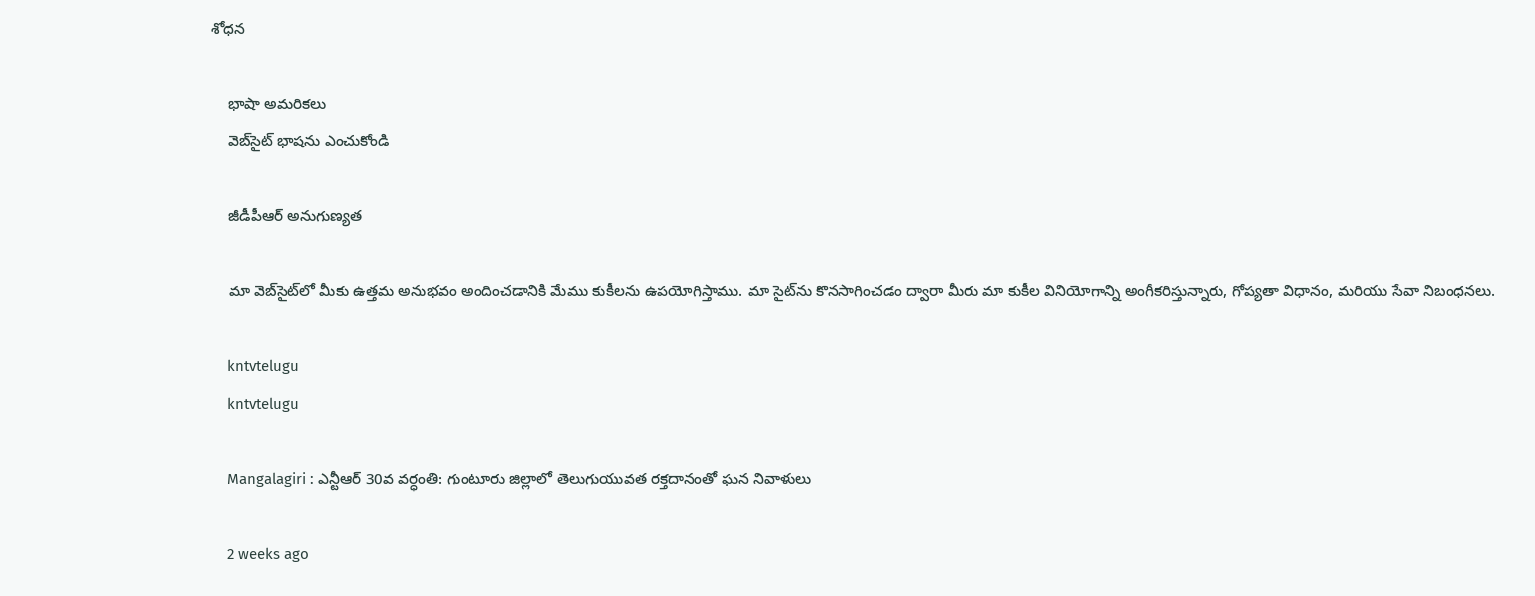శోధన

    భాషా అమరికలు
    వెబ్‌సైట్ భాషను ఎంచుకోండి

    జీడీపీఆర్ అనుగుణ్యత

    మా వెబ్‌సైట్‌లో మీకు ఉత్తమ అనుభవం అందించడానికి మేము కుకీలను ఉపయోగిస్తాము. మా సైట్‌ను కొనసాగించడం ద్వారా మీరు మా కుకీల వినియోగాన్ని అంగీకరిస్తున్నారు, గోప్యతా విధానం, మరియు సేవా నిబంధనలు.

    kntvtelugu
    kntvtelugu

    Mangalagiri : ఎన్టీఆర్ 30వ వర్ధంతి: గుంటూరు జిల్లాలో తెలుగుయువత రక్తదానంతో ఘన నివాళులు

    2 weeks ago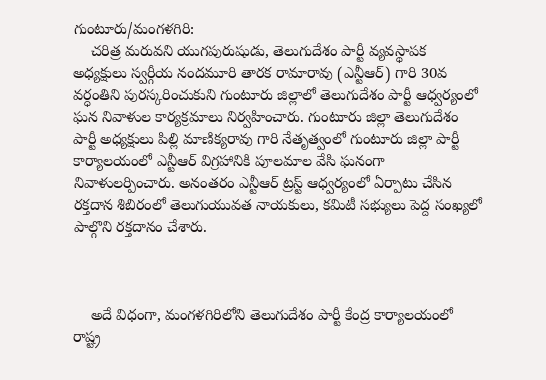గుంటూరు/మంగళగిరి:
    చరిత్ర మరువని యుగపురుషుడు, తెలుగుదేశం పార్టీ వ్యవస్థాపక అధ్యక్షులు స్వర్గీయ నందమూరి తారక రామారావు (ఎన్టీఆర్) గారి 30వ వర్ధంతిని పురస్కరించుకుని గుంటూరు జిల్లాలో తెలుగుదేశం పార్టీ ఆధ్వర్యంలో ఘన నివాళుల కార్యక్రమాలు నిర్వహించారు. గుంటూరు జిల్లా తెలుగుదేశం పార్టీ అధ్యక్షులు పిల్లి మాణిక్యరావు గారి నేతృత్వంలో గుంటూరు జిల్లా పార్టీ కార్యాలయంలో ఎన్టీఆర్ విగ్రహానికి పూలమాల వేసి ఘనంగా నివాళులర్పించారు. అనంతరం ఎన్టీఆర్ ట్రస్ట్ ఆధ్వర్యంలో ఏర్పాటు చేసిన రక్తదాన శిబిరంలో తెలుగుయువత నాయకులు, కమిటీ సభ్యులు పెద్ద సంఖ్యలో పాల్గొని రక్తదానం చేశారు.



    అదే విధంగా, మంగళగిరిలోని తెలుగుదేశం పార్టీ కేంద్ర కార్యాలయంలో రాష్ట్ర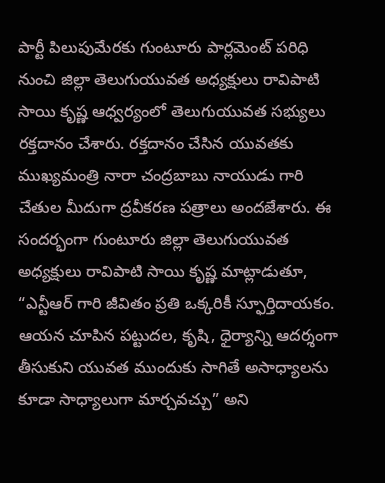పార్టీ పిలుపుమేరకు గుంటూరు పార్లమెంట్ పరిధి నుంచి జిల్లా తెలుగుయువత అధ్యక్షులు రావిపాటి సాయి కృష్ణ ఆధ్వర్యంలో తెలుగుయువత సభ్యులు రక్తదానం చేశారు. రక్తదానం చేసిన యువతకు ముఖ్యమంత్రి నారా చంద్రబాబు నాయుడు గారి చేతుల మీదుగా ద్రవీకరణ పత్రాలు అందజేశారు. ఈ సందర్భంగా గుంటూరు జిల్లా తెలుగుయువత అధ్యక్షులు రావిపాటి సాయి కృష్ణ మాట్లాడుతూ, “ఎన్టీఆర్ గారి జీవితం ప్రతి ఒక్కరికీ స్ఫూర్తిదాయకం. ఆయన చూపిన పట్టుదల, కృషి, ధైర్యాన్ని ఆదర్శంగా తీసుకుని యువత ముందుకు సాగితే అసాధ్యాలను కూడా సాధ్యాలుగా మార్చవచ్చు” అని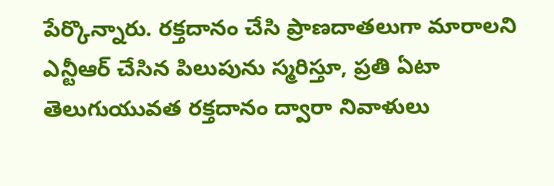పేర్కొన్నారు. రక్తదానం చేసి ప్రాణదాతలుగా మారాలని ఎన్టీఆర్ చేసిన పిలుపును స్మరిస్తూ, ప్రతి ఏటా తెలుగుయువత రక్తదానం ద్వారా నివాళులు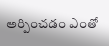అర్పించడం ఎంతో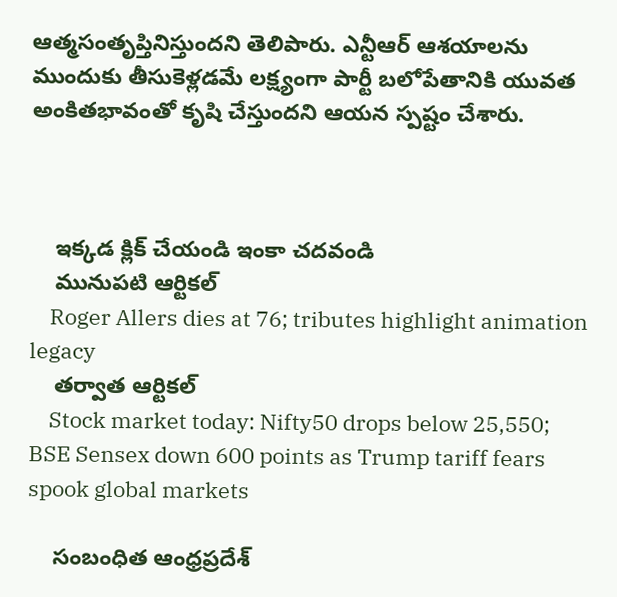ఆత్మసంతృప్తినిస్తుందని తెలిపారు. ఎన్టీఆర్ ఆశయాలను ముందుకు తీసుకెళ్లడమే లక్ష్యంగా పార్టీ బలోపేతానికి యువత అంకితభావంతో కృషి చేస్తుందని ఆయన స్పష్టం చేశారు.



    ఇక్కడ క్లిక్ చేయండి ఇంకా చదవండి
    మునుపటి ఆర్టికల్
    Roger Allers dies at 76; tributes highlight animation legacy
    తర్వాత ఆర్టికల్
    Stock market today: Nifty50 drops below 25,550; BSE Sensex down 600 points as Trump tariff fears spook global markets

    సంబంధిత ఆంధ్రప్రదేశ్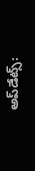అప్‌డేట్స్: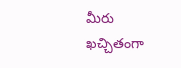మీరు ఖచ్చితంగా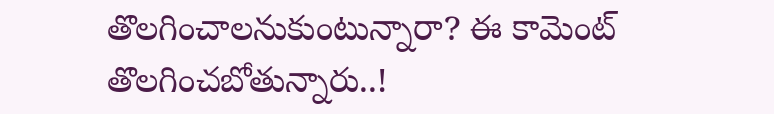తొలగించాలనుకుంటున్నారా? ఈ కామెంట్ తొలగించబోతున్నారు..!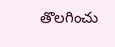తొలగించు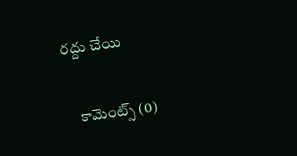రద్దు చేయి

    కామెంట్స్ (0)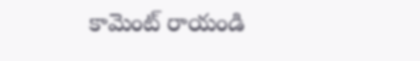కామెంట్ రాయండి